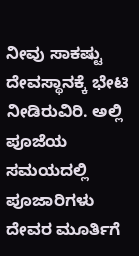ನೀವು ಸಾಕಷ್ಟು ದೇವಸ್ಥಾನಕ್ಕೆ ಭೇಟಿ ನೀಡಿರುವಿರಿ. ಅಲ್ಲಿ ಪೂಜೆಯ ಸಮಯದಲ್ಲಿ ಪೂಜಾರಿಗಳು ದೇವರ ಮೂರ್ತಿಗೆ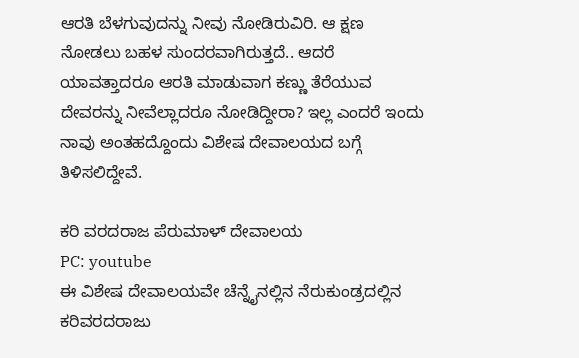ಆರತಿ ಬೆಳಗುವುದನ್ನು ನೀವು ನೋಡಿರುವಿರಿ. ಆ ಕ್ಷಣ ನೋಡಲು ಬಹಳ ಸುಂದರವಾಗಿರುತ್ತದೆ.. ಆದರೆ ಯಾವತ್ತಾದರೂ ಆರತಿ ಮಾಡುವಾಗ ಕಣ್ಣು ತೆರೆಯುವ ದೇವರನ್ನು ನೀವೆಲ್ಲಾದರೂ ನೋಡಿದ್ದೀರಾ? ಇಲ್ಲ ಎಂದರೆ ಇಂದು ನಾವು ಅಂತಹದ್ದೊಂದು ವಿಶೇಷ ದೇವಾಲಯದ ಬಗ್ಗೆ ತಿಳಿಸಲಿದ್ದೇವೆ.

ಕರಿ ವರದರಾಜ ಪೆರುಮಾಳ್ ದೇವಾಲಯ
PC: youtube
ಈ ವಿಶೇಷ ದೇವಾಲಯವೇ ಚೆನ್ನೈನಲ್ಲಿನ ನೆರುಕುಂಡ್ರದಲ್ಲಿನ ಕರಿವರದರಾಜು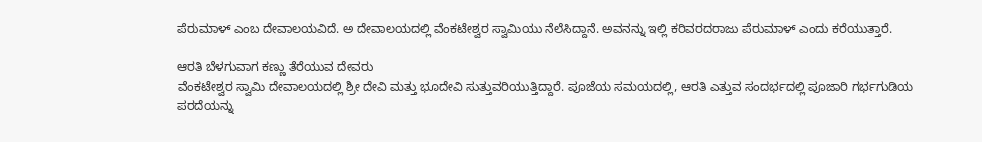ಪೆರುಮಾಳ್ ಎಂಬ ದೇವಾಲಯವಿದೆ. ಅ ದೇವಾಲಯದಲ್ಲಿ ವೆಂಕಟೇಶ್ವರ ಸ್ವಾಮಿಯು ನೆಲೆಸಿದ್ದಾನೆ. ಅವನನ್ನು ಇಲ್ಲಿ ಕರಿವರದರಾಜು ಪೆರುಮಾಳ್ ಎಂದು ಕರೆಯುತ್ತಾರೆ.

ಆರತಿ ಬೆಳಗುವಾಗ ಕಣ್ಣು ತೆರೆಯುವ ದೇವರು
ವೆಂಕಟೇಶ್ವರ ಸ್ವಾಮಿ ದೇವಾಲಯದಲ್ಲಿ ಶ್ರೀ ದೇವಿ ಮತ್ತು ಭೂದೇವಿ ಸುತ್ತುವರಿಯುತ್ತಿದ್ದಾರೆ. ಪೂಜೆಯ ಸಮಯದಲ್ಲಿ, ಆರತಿ ಎತ್ತುವ ಸಂದರ್ಭದಲ್ಲಿ ಪೂಜಾರಿ ಗರ್ಭಗುಡಿಯ ಪರದೆಯನ್ನು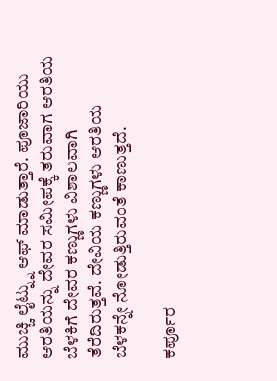ಮುಚ್ಚಿ ಲೈಟ್ನ್ನು ಆಫ್ ಮಾಡುತ್ತಾರೆ. ಪೂಜಾರಿಯು ಆರತಿಯನ್ನು ದೇವರ ಸಮೀಪಕ್ಕೆ ತರುವಾಗ ಆರತಿಯ ಬೆಳಕಿಗೆ ದೇವರ ಕಣ್ಣುಗಳು ವಿಶಾಲವಾಗಿ ತೆರೆದಿರುತ್ತವೆ. ದೇವಿಯ ಕಣ್ಣುಗಳು ಆರತಿಯ ಬೆಳಕನ್ನೇ ನೋಡುತ್ತಿರುವಂತೆ ಕಾಣುತ್ತದೆ.

ಕರ್ಪೂರ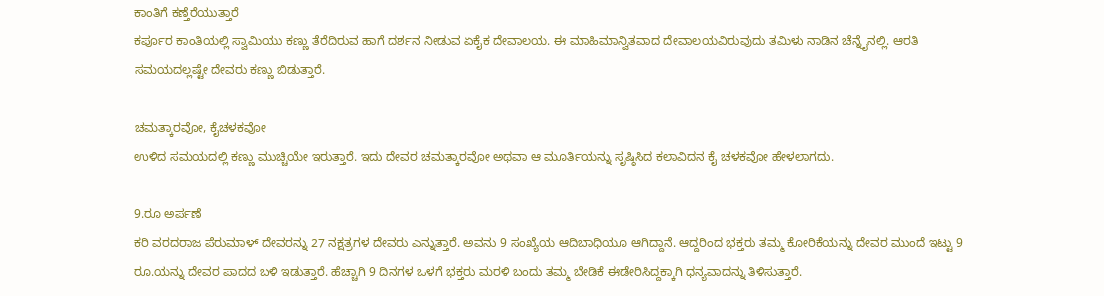ಕಾಂತಿಗೆ ಕಣ್ತೆರೆಯುತ್ತಾರೆ
ಕರ್ಪೂರ ಕಾಂತಿಯಲ್ಲಿ ಸ್ವಾಮಿಯು ಕಣ್ಣು ತೆರೆದಿರುವ ಹಾಗೆ ದರ್ಶನ ನೀಡುವ ಏಕೈಕ ದೇವಾಲಯ. ಈ ಮಾಹಿಮಾನ್ವಿತವಾದ ದೇವಾಲಯವಿರುವುದು ತಮಿಳು ನಾಡಿನ ಚೆನ್ನೈನಲ್ಲಿ. ಆರತಿ ಸಮಯದಲ್ಲಷ್ಟೇ ದೇವರು ಕಣ್ಣು ಬಿಡುತ್ತಾರೆ.

ಚಮತ್ಕಾರವೋ, ಕೈಚಳಕವೋ
ಉಳಿದ ಸಮಯದಲ್ಲಿ ಕಣ್ಣು ಮುಚ್ಚಿಯೇ ಇರುತ್ತಾರೆ. ಇದು ದೇವರ ಚಮತ್ಕಾರವೋ ಅಥವಾ ಆ ಮೂರ್ತಿಯನ್ನು ಸೃಷ್ಠಿಸಿದ ಕಲಾವಿದನ ಕೈ ಚಳಕವೋ ಹೇಳಲಾಗದು.

9.ರೂ ಅರ್ಪಣೆ
ಕರಿ ವರದರಾಜ ಪೆರುಮಾಳ್ ದೇವರನ್ನು 27 ನಕ್ಷತ್ರಗಳ ದೇವರು ಎನ್ನುತ್ತಾರೆ. ಅವನು 9 ಸಂಖ್ಯೆಯ ಆದಿಬಾಧಿಯೂ ಆಗಿದ್ದಾನೆ. ಆದ್ದರಿಂದ ಭಕ್ತರು ತಮ್ಮ ಕೋರಿಕೆಯನ್ನು ದೇವರ ಮುಂದೆ ಇಟ್ಟು 9 ರೂ.ಯನ್ನು ದೇವರ ಪಾದದ ಬಳಿ ಇಡುತ್ತಾರೆ. ಹೆಚ್ಚಾಗಿ 9 ದಿನಗಳ ಒಳಗೆ ಭಕ್ತರು ಮರಳಿ ಬಂದು ತಮ್ಮ ಬೇಡಿಕೆ ಈಡೇರಿಸಿದ್ದಕ್ಕಾಗಿ ಧನ್ಯವಾದನ್ನು ತಿಳಿಸುತ್ತಾರೆ.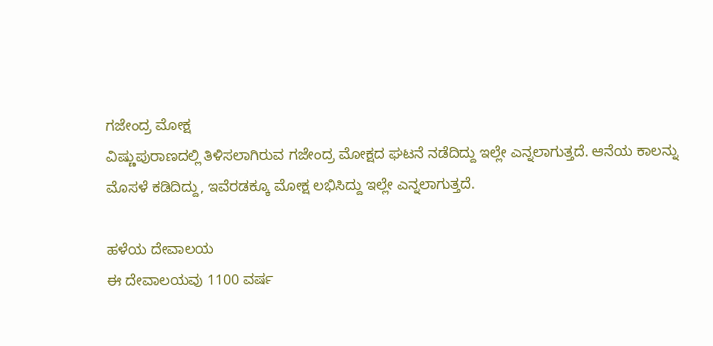ಗಜೇಂದ್ರ ಮೋಕ್ಷ
ವಿಷ್ಣುಪುರಾಣದಲ್ಲಿ ತಿಳಿಸಲಾಗಿರುವ ಗಜೇಂದ್ರ ಮೋಕ್ಷದ ಘಟನೆ ನಡೆದಿದ್ದು ಇಲ್ಲೇ ಎನ್ನಲಾಗುತ್ತದೆ. ಆನೆಯ ಕಾಲನ್ನು ಮೊಸಳೆ ಕಡಿದಿದ್ದು, ಇವೆರಡಕ್ಕೂ ಮೋಕ್ಷ ಲಭಿಸಿದ್ದು ಇಲ್ಲೇ ಎನ್ನಲಾಗುತ್ತದೆ.

ಹಳೆಯ ದೇವಾಲಯ
ಈ ದೇವಾಲಯವು 1100 ವರ್ಷ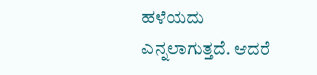ಹಳೆಯದು ಎನ್ನಲಾಗುತ್ತದೆ. ಆದರೆ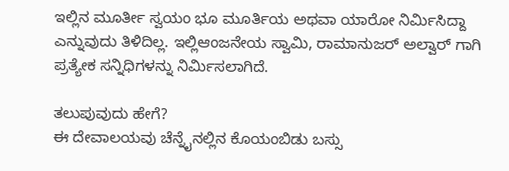ಇಲ್ಲಿನ ಮೂರ್ತೀ ಸ್ವಯಂ ಭೂ ಮೂರ್ತಿಯ ಅಥವಾ ಯಾರೋ ನಿರ್ಮಿಸಿದ್ದಾ ಎನ್ನುವುದು ತಿಳಿದಿಲ್ಲ. ಇಲ್ಲಿಆಂಜನೇಯ ಸ್ವಾಮಿ, ರಾಮಾನುಜರ್ ಅಲ್ವಾರ್ ಗಾಗಿ ಪ್ರತ್ಯೇಕ ಸನ್ನಿಧಿಗಳನ್ನು ನಿರ್ಮಿಸಲಾಗಿದೆ.

ತಲುಪುವುದು ಹೇಗೆ?
ಈ ದೇವಾಲಯವು ಚೆನ್ನೈನಲ್ಲಿನ ಕೊಯಂಬಿಡು ಬಸ್ಸು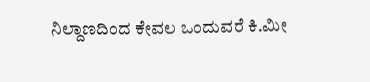ನಿಲ್ದಾಣದಿಂದ ಕೇವಲ ಒಂದುವರೆ ಕಿ.ಮೀ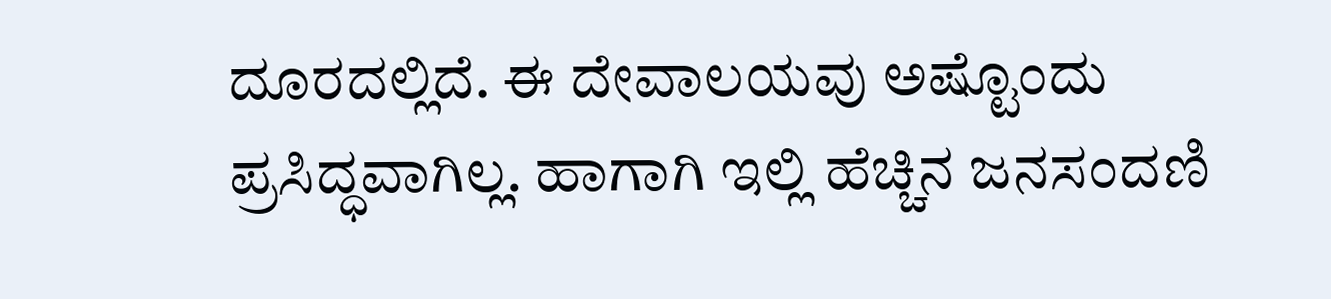ದೂರದಲ್ಲಿದೆ. ಈ ದೇವಾಲಯವು ಅಷ್ಟೊಂದು ಪ್ರಸಿದ್ಧವಾಗಿಲ್ಲ. ಹಾಗಾಗಿ ಇಲ್ಲಿ ಹೆಚ್ಚಿನ ಜನಸಂದಣಿ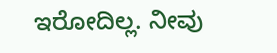ಇರೋದಿಲ್ಲ. ನೀವು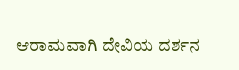ಆರಾಮವಾಗಿ ದೇವಿಯ ದರ್ಶನ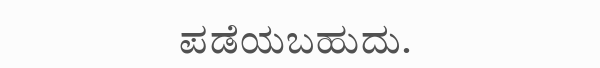ಪಡೆಯಬಹುದು.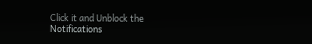Click it and Unblock the Notifications